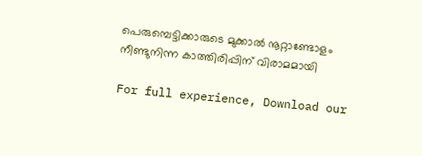പെരുമ്പെട്ടിക്കാരുടെ മുക്കാൽ നൂറ്റാണ്ടോളം നീണ്ടുനിന്ന കാത്തിരിപ്പിന് വിരാമമായി

For full experience, Download our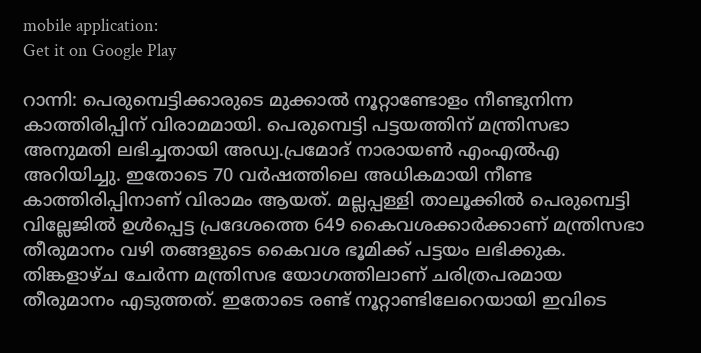mobile application:
Get it on Google Play

റാന്നി: പെരുമ്പെട്ടിക്കാരുടെ മുക്കാൽ നൂറ്റാണ്ടോളം നീണ്ടുനിന്ന കാത്തിരിപ്പിന് വിരാമമായി. പെരുമ്പെട്ടി പട്ടയത്തിന് മന്ത്രിസഭാ അനുമതി ലഭിച്ചതായി അഡ്വ.പ്രമോദ് നാരായൺ എംഎൽഎ അറിയിച്ചു. ഇതോടെ 70 വർഷത്തിലെ അധികമായി നീണ്ട കാത്തിരിപ്പിനാണ് വിരാമം ആയത്. മല്ലപ്പള്ളി താലൂക്കിൽ പെരുമ്പെട്ടി വില്ലേജിൽ ഉൾപ്പെട്ട പ്രദേശത്തെ 649 കൈവശക്കാർക്കാണ് മന്ത്രിസഭാ തീരുമാനം വഴി തങ്ങളുടെ കൈവശ ഭൂമിക്ക് പട്ടയം ലഭിക്കുക. തിങ്കളാഴ്ച ചേർന്ന മന്ത്രിസഭ യോഗത്തിലാണ് ചരിത്രപരമായ തീരുമാനം എടുത്തത്. ഇതോടെ രണ്ട് നൂറ്റാണ്ടിലേറെയായി ഇവിടെ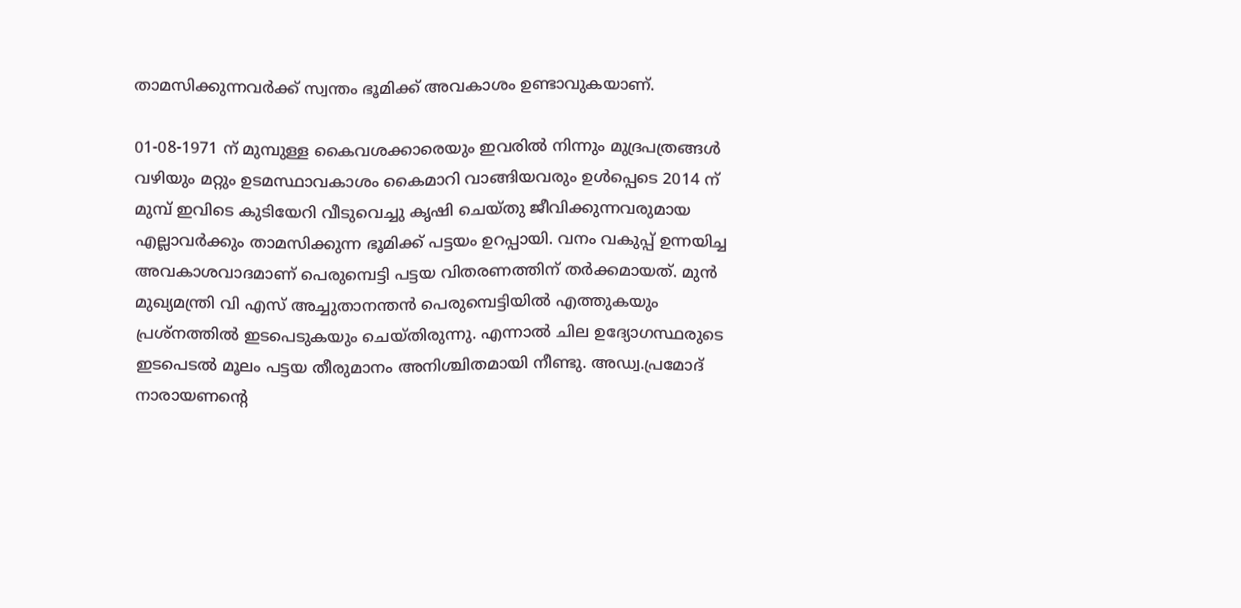താമസിക്കുന്നവർക്ക് സ്വന്തം ഭൂമിക്ക് അവകാശം ഉണ്ടാവുകയാണ്.

01-08-1971 ന് മുമ്പുള്ള കൈവശക്കാരെയും ഇവരിൽ നിന്നും മുദ്രപത്രങ്ങൾ വഴിയും മറ്റും ഉടമസ്ഥാവകാശം കൈമാറി വാങ്ങിയവരും ഉൾപ്പെടെ 2014 ന് മുമ്പ് ഇവിടെ കുടിയേറി വീടുവെച്ചു കൃഷി ചെയ്തു ജീവിക്കുന്നവരുമായ എല്ലാവർക്കും താമസിക്കുന്ന ഭൂമിക്ക് പട്ടയം ഉറപ്പായി. വനം വകുപ്പ് ഉന്നയിച്ച അവകാശവാദമാണ് പെരുമ്പെട്ടി പട്ടയ വിതരണത്തിന് തർക്കമായത്. മുൻ മുഖ്യമന്ത്രി വി എസ് അച്ചുതാനന്തൻ പെരുമ്പെട്ടിയിൽ എത്തുകയും പ്രശ്നത്തിൽ ഇടപെടുകയും ചെയ്തിരുന്നു. എന്നാൽ ചില ഉദ്യോഗസ്ഥരുടെ ഇടപെടൽ മൂലം പട്ടയ തീരുമാനം അനിശ്ചിതമായി നീണ്ടു. അഡ്വ.പ്രമോദ് നാരായണന്റെ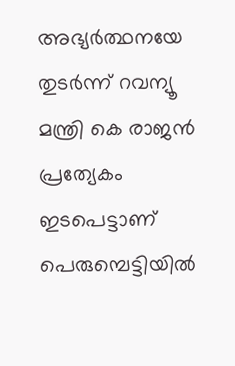അഭ്യർത്ഥനയേ തുടർന്ന് റവന്യൂ മന്ത്രി കെ രാജൻ പ്രത്യേകം ഇടപെട്ടാണ് പെരുമ്പെട്ടിയിൽ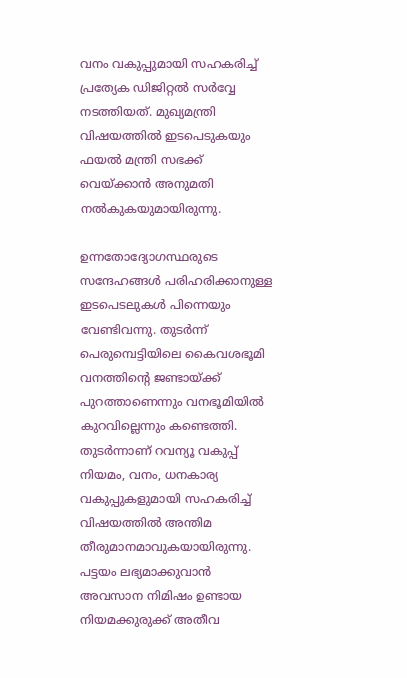വനം വകുപ്പുമായി സഹകരിച്ച് പ്രത്യേക ഡിജിറ്റൽ സർവ്വേ നടത്തിയത്. മുഖ്യമന്ത്രി വിഷയത്തിൽ ഇടപെടുകയും ഫയൽ മന്ത്രി സഭക്ക് വെയ്ക്കാൻ അനുമതി നൽകുകയുമായിരുന്നു.

ഉന്നതോദ്യോഗസ്ഥരുടെ സന്ദേഹങ്ങൾ പരിഹരിക്കാനുള്ള ഇടപെടലുകൾ പിന്നെയും വേണ്ടിവന്നു. തുടർന്ന് പെരുമ്പെട്ടിയിലെ കൈവശഭൂമി വനത്തിന്റെ ജണ്ടായ്ക്ക് പുറത്താണെന്നും വനഭൂമിയിൽ കുറവില്ലെന്നും കണ്ടെത്തി. തുടർന്നാണ് റവന്യൂ വകുപ്പ് നിയമം, വനം, ധനകാര്യ വകുപ്പുകളുമായി സഹകരിച്ച് വിഷയത്തിൽ അന്തിമ തീരുമാനമാവുകയായിരുന്നു. പട്ടയം ലഭ്യമാക്കുവാൻ അവസാന നിമിഷം ഉണ്ടായ നിയമക്കുരുക്ക് അതീവ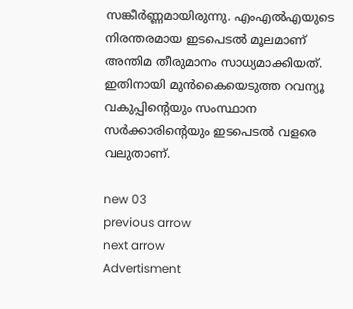സങ്കീർണ്ണമായിരുന്നു. എംഎൽഎയുടെ നിരന്തരമായ ഇടപെടൽ മൂലമാണ് അന്തിമ തീരുമാനം സാധ്യമാക്കിയത്. ഇതിനായി മുൻകൈയെടുത്ത റവന്യൂ വകുപ്പിന്റെയും സംസ്ഥാന സർക്കാരിന്റെയും ഇടപെടൽ വളരെ വലുതാണ്.

new 03
previous arrow
next arrow
Advertisment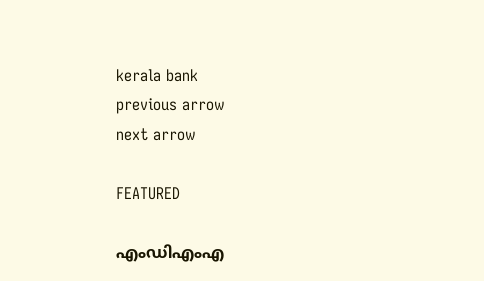kerala bank
previous arrow
next arrow

FEATURED

എംഡിഎംഎ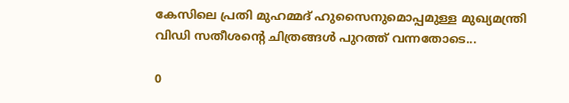കേസിലെ പ്രതി മുഹമ്മദ് ഹുസൈനുമൊപ്പമുള്ള മുഖ്യമന്ത്രി വിഡി സതീശന്‍റെ ചിത്രങ്ങൾ പുറത്ത് വന്നതോടെ...

0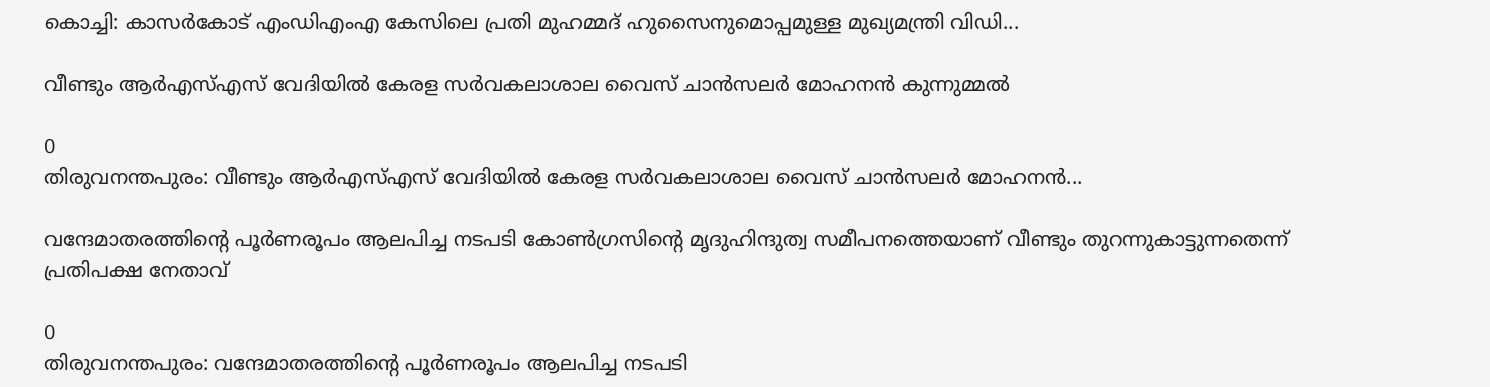കൊച്ചി: കാസർകോട് എംഡിഎംഎ കേസിലെ പ്രതി മുഹമ്മദ് ഹുസൈനുമൊപ്പമുള്ള മുഖ്യമന്ത്രി വിഡി...

വീണ്ടും ആർഎസ്എസ് വേദിയിൽ കേരള സർവകലാശാല വൈസ് ചാൻസലർ മോഹനൻ കുന്നുമ്മൽ

0
തിരുവനന്തപുരം: വീണ്ടും ആർഎസ്എസ് വേദിയിൽ കേരള സർവകലാശാല വൈസ് ചാൻസലർ മോഹനൻ...

വന്ദേമാതരത്തിന്റെ പൂര്‍ണരൂപം ആലപിച്ച നടപടി കോണ്‍ഗ്രസിന്റെ മൃദുഹിന്ദുത്വ സമീപനത്തെയാണ് വീണ്ടും തുറന്നുകാട്ടുന്നതെന്ന് പ്രതിപക്ഷ നേതാവ്

0
തിരുവനന്തപുരം: വന്ദേമാതരത്തിന്റെ പൂര്‍ണരൂപം ആലപിച്ച നടപടി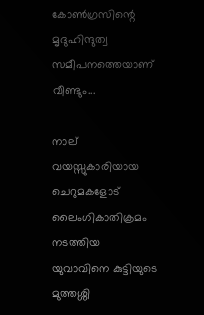കോണ്‍ഗ്രസിന്റെ മൃദുഹിന്ദുത്വ സമീപനത്തെയാണ് വീണ്ടും...

നാല് വയസ്സുകാരിയായ ചെറുമകളോട് ലൈംഗികാതിക്രമം നടത്തിയ യുവാവിനെ കുട്ടിയുടെ മുത്തശ്ശി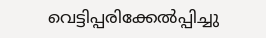വെട്ടിപ്പരിക്കേൽപ്പിച്ചു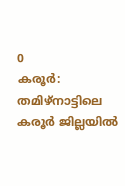0
കരൂർ: തമിഴ്‌നാട്ടിലെ കരൂർ ജില്ലയിൽ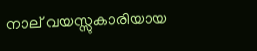നാല് വയസ്സുകാരിയായ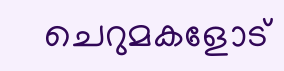ചെറുമകളോട്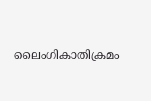ലൈംഗികാതിക്രമം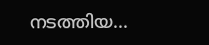നടത്തിയ...